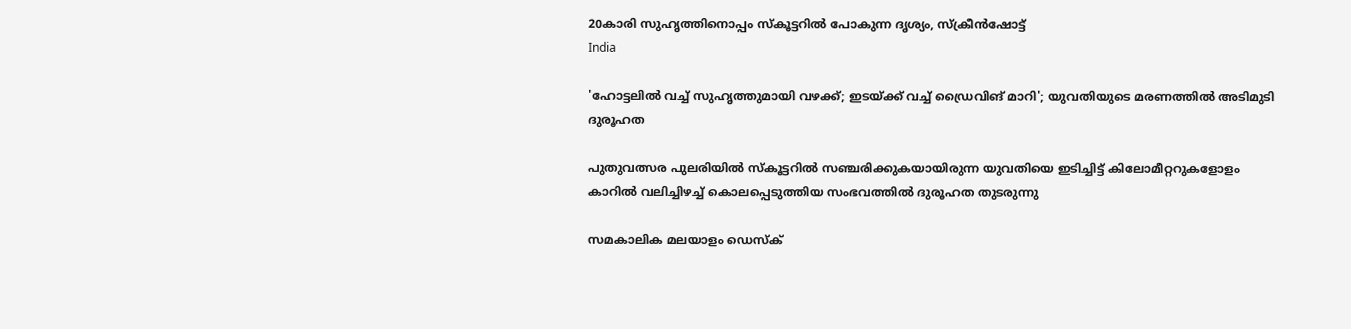20കാരി സുഹൃത്തിനൊപ്പം സ്‌കൂട്ടറില്‍ പോകുന്ന ദൃശ്യം, സ്‌ക്രീന്‍ഷോട്ട്‌
India

'ഹോട്ടലില്‍ വച്ച് സുഹൃത്തുമായി വഴക്ക്; ഇടയ്ക്ക് വച്ച് ഡ്രൈവിങ് മാറി'; യുവതിയുടെ മരണത്തില്‍ അടിമുടി ദുരൂഹത

പുതുവത്സര പുലരിയില്‍ സ്‌കൂട്ടറില്‍ സഞ്ചരിക്കുകയായിരുന്ന യുവതിയെ ഇടിച്ചിട്ട് കിലോമീറ്ററുകളോളം കാറില്‍ വലിച്ചിഴച്ച് കൊലപ്പെടുത്തിയ സംഭവത്തില്‍ ദുരൂഹത തുടരുന്നു

സമകാലിക മലയാളം ഡെസ്ക്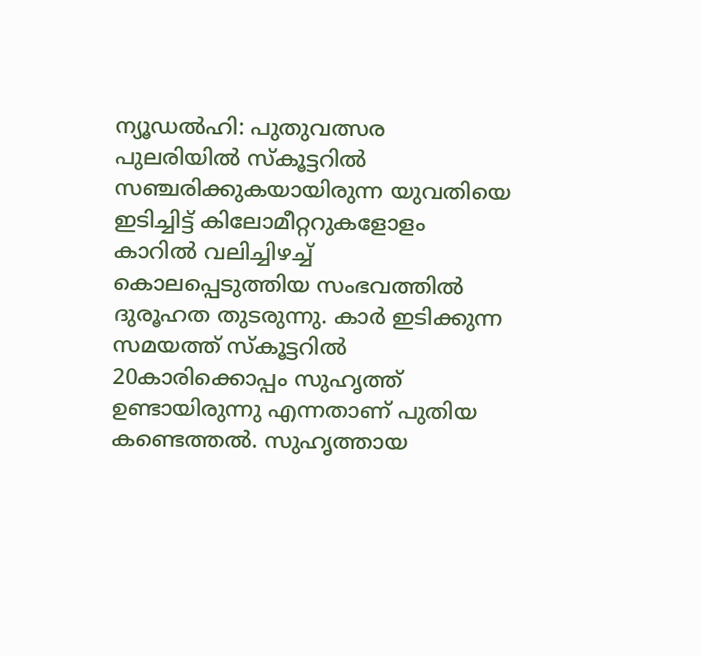ന്യൂഡല്‍ഹി: പുതുവത്സര പുലരിയില്‍ സ്‌കൂട്ടറില്‍ സഞ്ചരിക്കുകയായിരുന്ന യുവതിയെ ഇടിച്ചിട്ട് കിലോമീറ്ററുകളോളം കാറില്‍ വലിച്ചിഴച്ച് കൊലപ്പെടുത്തിയ സംഭവത്തില്‍ ദുരൂഹത തുടരുന്നു. കാര്‍ ഇടിക്കുന്ന സമയത്ത് സ്‌കൂട്ടറില്‍ 20കാരിക്കൊപ്പം സുഹൃത്ത് ഉണ്ടായിരുന്നു എന്നതാണ് പുതിയ കണ്ടെത്തല്‍. സുഹൃത്തായ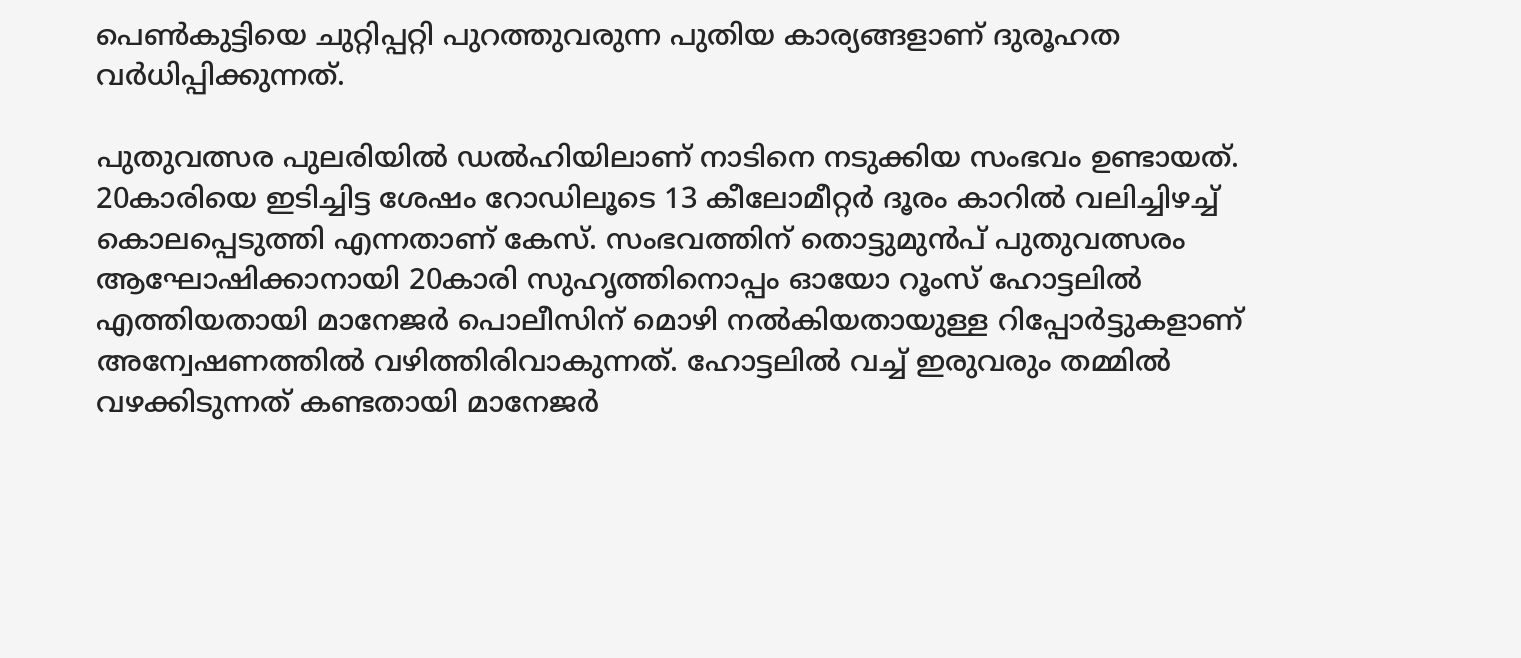പെണ്‍കുട്ടിയെ ചുറ്റിപ്പറ്റി പുറത്തുവരുന്ന പുതിയ കാര്യങ്ങളാണ് ദുരൂഹത വര്‍ധിപ്പിക്കുന്നത്.

പുതുവത്സര പുലരിയില്‍ ഡല്‍ഹിയിലാണ് നാടിനെ നടുക്കിയ സംഭവം ഉണ്ടായത്. 20കാരിയെ ഇടിച്ചിട്ട ശേഷം റോഡിലൂടെ 13 കീലോമീറ്റര്‍ ദൂരം കാറില്‍ വലിച്ചിഴച്ച് കൊലപ്പെടുത്തി എന്നതാണ് കേസ്. സംഭവത്തിന് തൊട്ടുമുന്‍പ് പുതുവത്സരം ആഘോഷിക്കാനായി 20കാരി സുഹൃത്തിനൊപ്പം ഓയോ റൂംസ് ഹോട്ടലില്‍ എത്തിയതായി മാനേജര്‍ പൊലീസിന് മൊഴി നല്‍കിയതായുള്ള റിപ്പോര്‍ട്ടുകളാണ് അന്വേഷണത്തില്‍ വഴിത്തിരിവാകുന്നത്. ഹോട്ടലില്‍ വച്ച് ഇരുവരും തമ്മില്‍ വഴക്കിടുന്നത് കണ്ടതായി മാനേജര്‍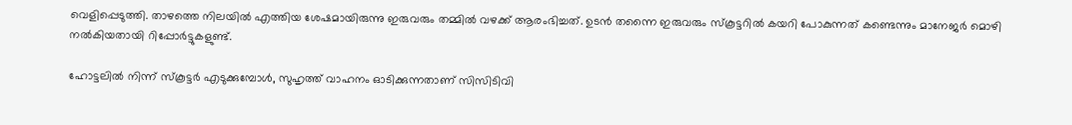വെളിപ്പെടുത്തി. താഴത്തെ നിലയില്‍ എത്തിയ ശേഷമായിരുന്നു ഇരുവരും തമ്മില്‍ വഴക്ക് ആരംഭിച്ചത്. ഉടന്‍ തന്നൈ ഇരുവരും സ്‌കൂട്ടറില്‍ കയറി പോകുന്നത് കണ്ടെന്നും മാനേജര്‍ മൊഴി നല്‍കിയതായി റിപ്പോര്‍ട്ടുകളുണ്ട്.

ഹോട്ടലില്‍ നിന്ന് സ്‌കൂട്ടര്‍ എടുക്കുമ്പോള്‍, സുഹൃത്ത് വാഹനം ഓടിക്കുന്നതാണ് സിസിടിവി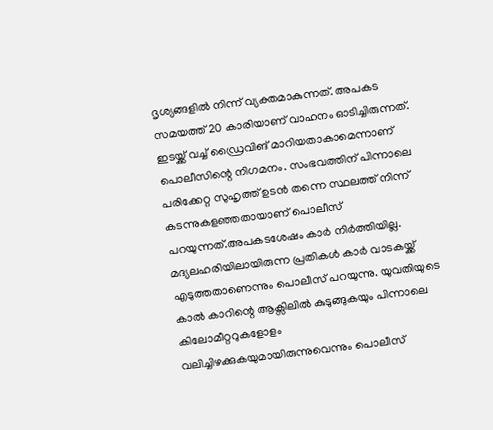ദൃശ്യങ്ങളില്‍ നിന്ന് വ്യക്തമാകുന്നത്. അപകട സമയത്ത് 20 കാരിയാണ് വാഹനം ഓടിച്ചിരുന്നത്. ഇടയ്ക്ക് വച്ച് ഡ്രൈവിങ് മാറിയതാകാമെന്നാണ് പൊലീസിന്റെ നിഗമനം. സംഭവത്തിന് പിന്നാലെ പരിക്കേറ്റ സുഹൃത്ത് ഉടന്‍ തന്നെ സ്ഥലത്ത് നിന്ന് കടന്നുകളഞ്ഞതായാണ് പൊലീസ് പറയുന്നത്.അപകടശേഷം കാര്‍ നിര്‍ത്തിയില്ല. മദ്യലഹരിയിലായിരുന്ന പ്രതികള്‍ കാര്‍ വാടകയ്ക്ക് എടുത്തതാണെന്നും പൊലീസ് പറയുന്നു. യുവതിയുടെ കാല്‍ കാറിന്റെ ആക്സിലില്‍ കുടുങ്ങുകയും പിന്നാലെ കിലോമീറ്ററുകളോളം വലിച്ചിഴക്കുകയുമായിരുന്നുവെന്നും പൊലീസ്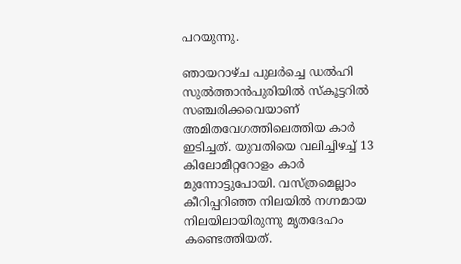പറയുന്നു.

ഞായറാഴ്ച പുലര്‍ച്ചെ ഡല്‍ഹി സുല്‍ത്താന്‍പുരിയില്‍ സ്‌കൂട്ടറില്‍ സഞ്ചരിക്കവെയാണ് അമിതവേഗത്തിലെത്തിയ കാര്‍ ഇടിച്ചത്. യുവതിയെ വലിച്ചിഴച്ച് 13 കിലോമീറ്ററോളം കാര്‍ മുന്നോട്ടുപോയി. വസ്ത്രമെല്ലാം കീറിപ്പറിഞ്ഞ നിലയില്‍ നഗ്നമായ നിലയിലായിരുന്നു മൃതദേഹം കണ്ടെത്തിയത്.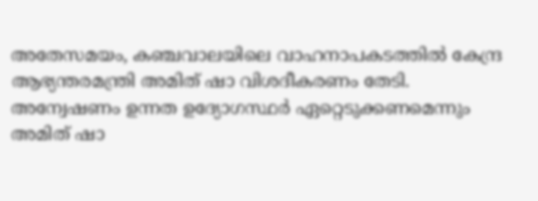അതേസമയം, കഞ്ചവാലയിലെ വാഹനാപകടത്തില്‍ കേന്ദ്ര ആഭ്യന്തരമന്ത്രി അമിത് ഷാ വിശദീകരണം തേടി. അന്വേഷണം ഉന്നത ഉദ്യോഗസ്ഥര്‍ ഏറ്റെടുക്കണമെന്നും അമിത് ഷാ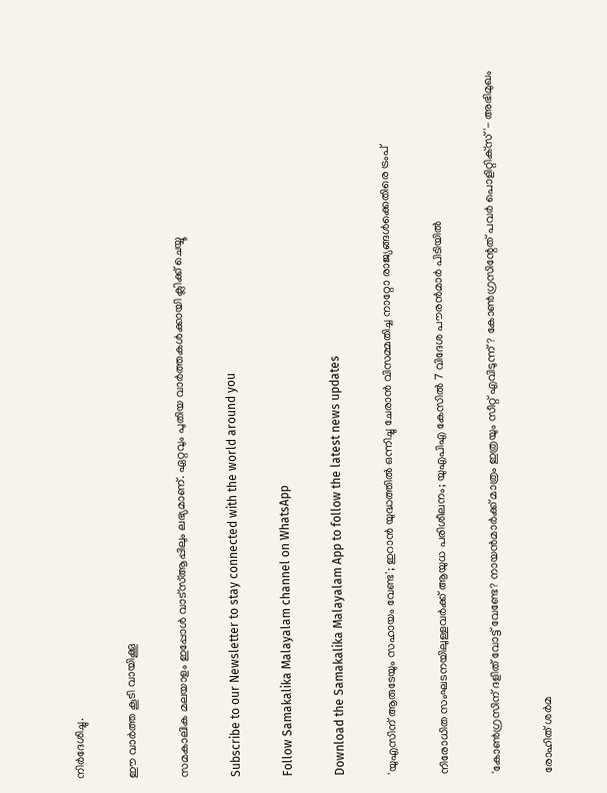നിര്‍ദേശിച്ചു.

ഈ വാര്‍ത്ത കൂടി വായിക്കൂ

സമകാലിക മലയാളം ഇപ്പോള്‍ വാട്‌സ്ആപ്പിലും ലഭ്യമാണ്. ഏറ്റവും പുതിയ വാര്‍ത്തകള്‍ക്കായി ക്ലിക്ക് ചെയ്യൂ

Subscribe to our Newsletter to stay connected with the world around you

Follow Samakalika Malayalam channel on WhatsApp

Download the Samakalika Malayalam App to follow the latest news updates

'യുഎസിന് ആരുടേയും സഹായം വേണ്ട'; ഇറാൻ യുദ്ധത്തിൽ ഒന്നിച്ചു ചേരാൻ വിസമ്മതിച്ച നാറ്റോ രാജ്യങ്ങൾക്കെതിരെ ട്രംപ്

നിരോധിത സംഘടനയിലുള്ളവർക്ക് ആയുധ പരിശീലനം; യുഎപിഎ കേസിൽ 7 വിദേശ പൗരൻമാർ പിടിയിൽ

'കോണ്‍ഗ്രസിന് ദളിത് വോട്ട് വേണ്ടേ? നായന്‍മാര്‍ക്ക് മാത്രം ഇത്രയും സീറ്റ് എവിടുന്ന്? കോണ്‍ഗ്രസിന്റേത് പവര്‍ പൊളിറ്റിക്‌സ്'- അഭിമുഖം

രോഹിത് ശര്‍മ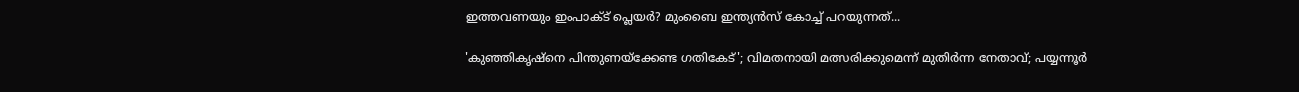ഇത്തവണയും ഇംപാക്ട് പ്ലെയര്‍? മുംബൈ ഇന്ത്യന്‍സ് കോച്ച് പറയുന്നത്...

'കുഞ്ഞികൃഷ്‌നെ പിന്തുണയ്‌ക്കേണ്ട ഗതികേട്'; വിമതനായി മത്സരിക്കുമെന്ന് മുതിര്‍ന്ന നേതാവ്; പയ്യന്നൂര്‍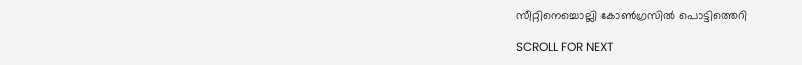സീറ്റിനെച്ചൊല്ലി കോണ്‍ഗ്രസില്‍ പൊട്ടിത്തെറി

SCROLL FOR NEXT